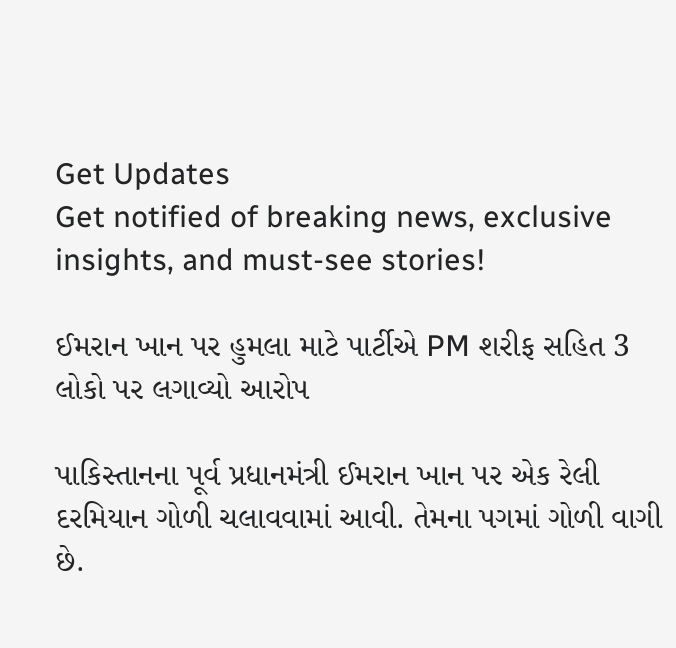Get Updates
Get notified of breaking news, exclusive insights, and must-see stories!

ઈમરાન ખાન પર હુમલા માટે પાર્ટીએ PM શરીફ સહિત 3 લોકો પર લગાવ્યો આરોપ

પાકિસ્તાનના પૂર્વ પ્રધાનમંત્રી ઈમરાન ખાન પર એક રેલી દરમિયાન ગોળી ચલાવવામાં આવી. તેમના પગમાં ગોળી વાગી છે.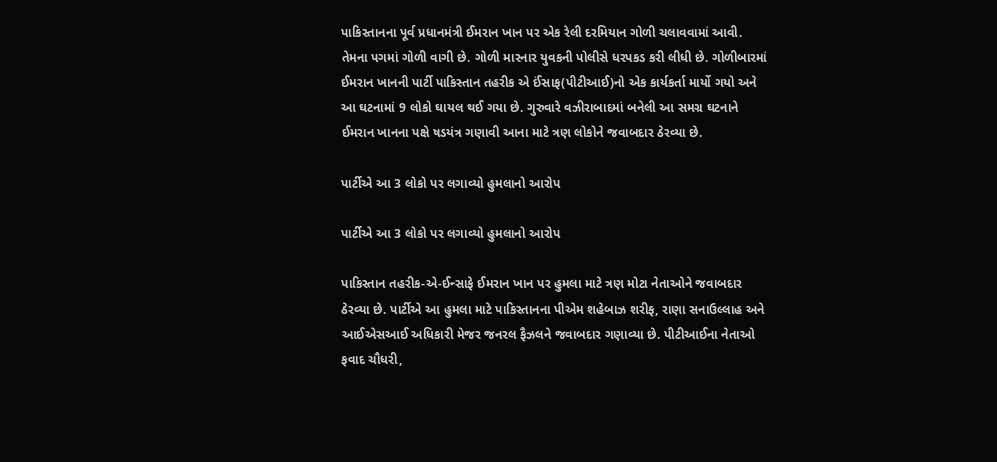પાકિસ્તાનના પૂર્વ પ્રધાનમંત્રી ઈમરાન ખાન પર એક રેલી દરમિયાન ગોળી ચલાવવામાં આવી. તેમના પગમાં ગોળી વાગી છે. ગોળી મારનાર યુવકની પોલીસે ધરપકડ કરી લીધી છે. ગોળીબારમાં ઈમરાન ખાનની પાર્ટી પાકિસ્તાન તહરીક એ ઈંસાફ(પીટીઆઈ)નો એક કાર્યકર્તા માર્યો ગયો અને આ ઘટનામાં 9 લોકો ઘાયલ થઈ ગયા છે. ગુરુવારે વઝીરાબાદમાં બનેલી આ સમગ્ર ઘટનાને ઈમરાન ખાનના પક્ષે ષડયંત્ર ગણાવી આના માટે ત્રણ લોકોને જવાબદાર ઠેરવ્યા છે.

પાર્ટીએ આ 3 લોકો પર લગાવ્યો હુમલાનો આરોપ

પાર્ટીએ આ 3 લોકો પર લગાવ્યો હુમલાનો આરોપ

પાકિસ્તાન તહરીક-એ-ઈન્સાફે ઈમરાન ખાન પર હુમલા માટે ત્રણ મોટા નેતાઓને જવાબદાર ઠેરવ્યા છે. પાર્ટીએ આ હુમલા માટે પાકિસ્તાનના પીએમ શહેબાઝ શરીફ, રાણા સનાઉલ્લાહ અને આઈએસઆઈ અધિકારી મેજર જનરલ ફૈઝલને જવાબદાર ગણાવ્યા છે. પીટીઆઈના નેતાઓ ફવાદ ચૌધરી,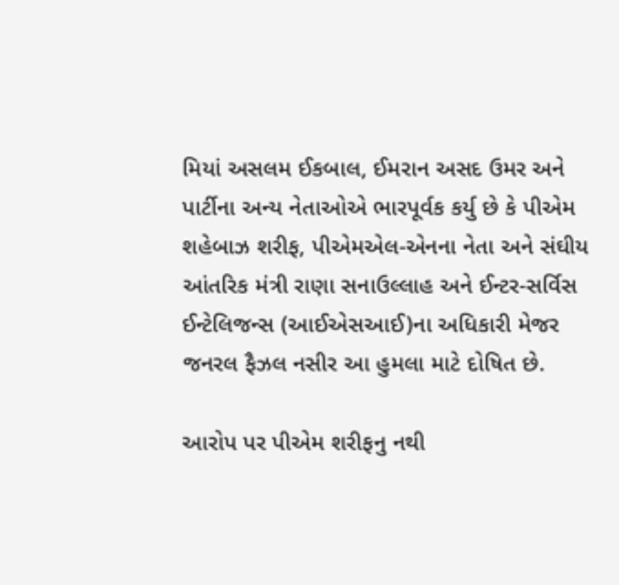મિયાં અસલમ ઈકબાલ, ઈમરાન અસદ ઉમર અને પાર્ટીના અન્ય નેતાઓએ ભારપૂર્વક કર્યુ છે કે પીએમ શહેબાઝ શરીફ, પીએમએલ-એનના નેતા અને સંઘીય આંતરિક મંત્રી રાણા સનાઉલ્લાહ અને ઈન્ટર-સર્વિસ ઈન્ટેલિજન્સ (આઈએસઆઈ)ના અધિકારી મેજર જનરલ ફૈઝલ નસીર આ હુમલા માટે દોષિત છે.

આરોપ પર પીએમ શરીફનુ નથી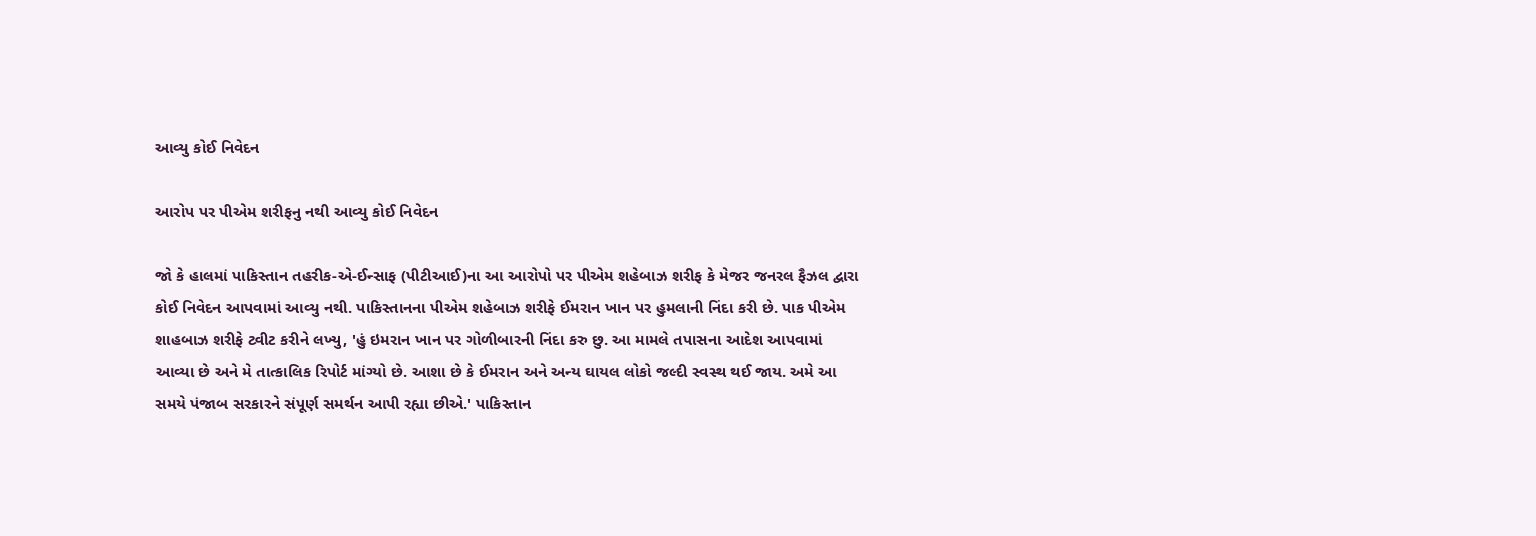આવ્યુ કોઈ નિવેદન

આરોપ પર પીએમ શરીફનુ નથી આવ્યુ કોઈ નિવેદન

જો કે હાલમાં પાકિસ્તાન તહરીક-એ-ઈન્સાફ (પીટીઆઈ)ના આ આરોપો પર પીએમ શહેબાઝ શરીફ કે મેજર જનરલ ફૈઝલ દ્વારા કોઈ નિવેદન આપવામાં આવ્યુ નથી. પાકિસ્તાનના પીએમ શહેબાઝ શરીફે ઈમરાન ખાન પર હુમલાની નિંદા કરી છે. પાક પીએમ શાહબાઝ શરીફે ટ્વીટ કરીને લખ્યુ, 'હું ઇમરાન ખાન પર ગોળીબારની નિંદા કરુ છુ. આ મામલે તપાસના આદેશ આપવામાં આવ્યા છે અને મે તાત્કાલિક રિપોર્ટ માંગ્યો છે. આશા છે કે ઈમરાન અને અન્ય ઘાયલ લોકો જલ્દી સ્વસ્થ થઈ જાય. અમે આ સમયે પંજાબ સરકારને સંપૂર્ણ સમર્થન આપી રહ્યા છીએ.' પાકિસ્તાન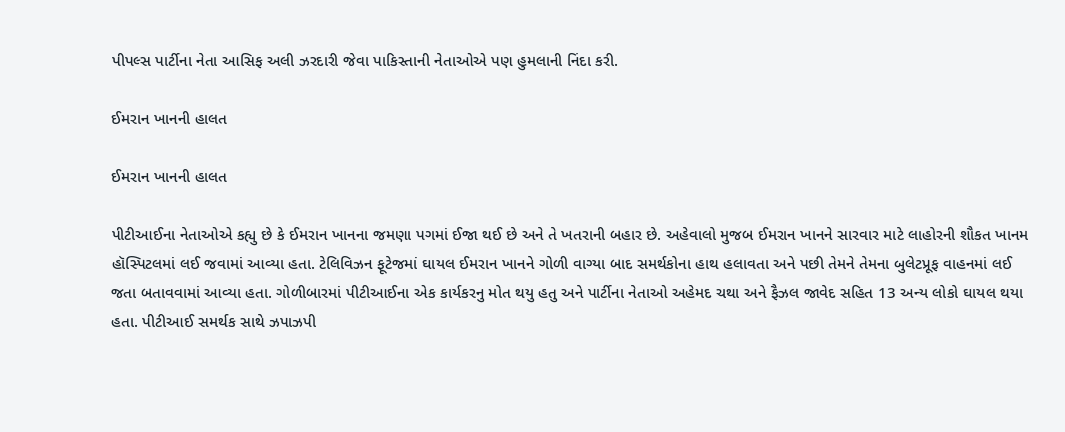પીપલ્સ પાર્ટીના નેતા આસિફ અલી ઝરદારી જેવા પાકિસ્તાની નેતાઓએ પણ હુમલાની નિંદા કરી.

ઈમરાન ખાનની હાલત

ઈમરાન ખાનની હાલત

પીટીઆઈના નેતાઓએ કહ્યુ છે કે ઈમરાન ખાનના જમણા પગમાં ઈજા થઈ છે અને તે ખતરાની બહાર છે. અહેવાલો મુજબ ઈમરાન ખાનને સારવાર માટે લાહોરની શૌકત ખાનમ હૉસ્પિટલમાં લઈ જવામાં આવ્યા હતા. ટેલિવિઝન ફૂટેજમાં ઘાયલ ઈમરાન ખાનને ગોળી વાગ્યા બાદ સમર્થકોના હાથ હલાવતા અને પછી તેમને તેમના બુલેટપ્રૂફ વાહનમાં લઈ જતા બતાવવામાં આવ્યા હતા. ગોળીબારમાં પીટીઆઈના એક કાર્યકરનુ મોત થયુ હતુ અને પાર્ટીના નેતાઓ અહેમદ ચથા અને ફૈઝલ જાવેદ સહિત 13 અન્ય લોકો ઘાયલ થયા હતા. પીટીઆઈ સમર્થક સાથે ઝપાઝપી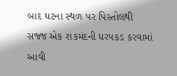બાદ ઘટના સ્થળ પર પિસ્તોલથી સજ્જ એક શકમંદની ધરપકડ કરવામાં આવી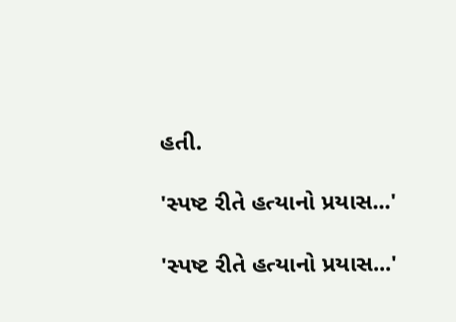હતી.

'સ્પષ્ટ રીતે હત્યાનો પ્રયાસ...'

'સ્પષ્ટ રીતે હત્યાનો પ્રયાસ...'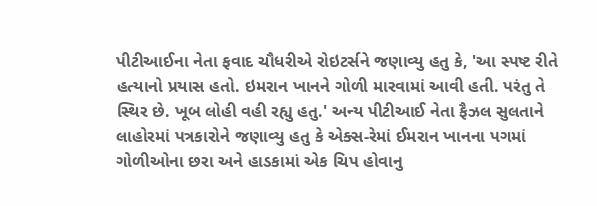પીટીઆઈના નેતા ફવાદ ચૌધરીએ રોઇટર્સને જણાવ્યુ હતુ કે, 'આ સ્પષ્ટ રીતે હત્યાનો પ્રયાસ હતો. ઇમરાન ખાનને ગોળી મારવામાં આવી હતી. પરંતુ તે સ્થિર છે. ખૂબ લોહી વહી રહ્યુ હતુ.' અન્ય પીટીઆઈ નેતા ફૈઝલ સુલતાને લાહોરમાં પત્રકારોને જણાવ્યુ હતુ કે એક્સ-રેમાં ઈમરાન ખાનના પગમાં ગોળીઓના છરા અને હાડકામાં એક ચિપ હોવાનુ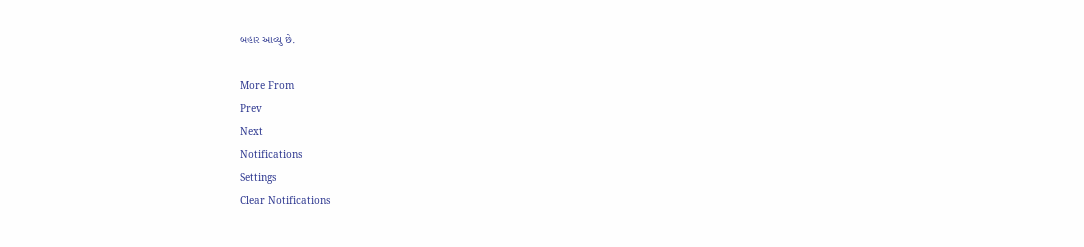બહાર આવ્યુ છે.

More From
Prev
Next
Notifications
Settings
Clear Notifications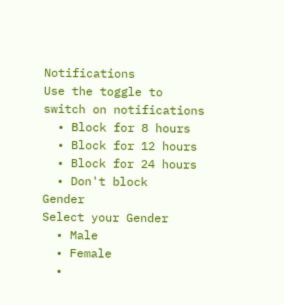Notifications
Use the toggle to switch on notifications
  • Block for 8 hours
  • Block for 12 hours
  • Block for 24 hours
  • Don't block
Gender
Select your Gender
  • Male
  • Female
  •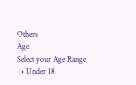Others
Age
Select your Age Range
  • Under 18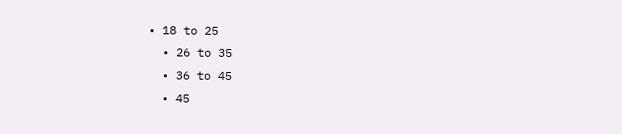• 18 to 25
  • 26 to 35
  • 36 to 45
  • 45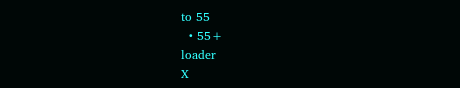to 55
  • 55+
loader
X